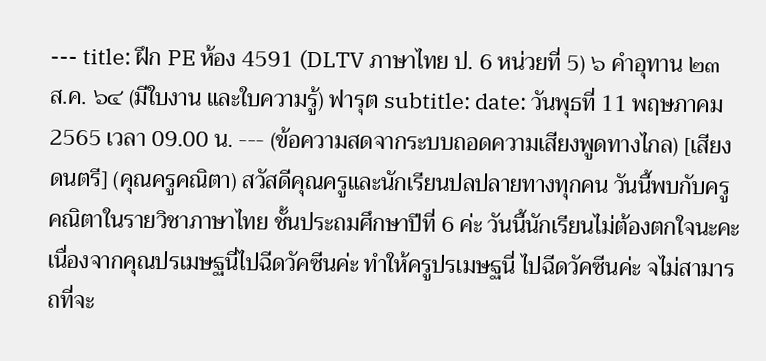--- title: ฝึก PE ห้อง 4591 (DLTV ภาษาไทย ป. 6 หน่วยที่ 5) ๖ คำอุทาน ๒๓ ส.ค. ๖๔ (มีใบงาน และใบความรู้) ฟารุต subtitle: date: วันพุธที่ 11 พฤษภาคม 2565 เวลา 09.00 น. --- (ข้อความสดจากระบบถอดความเสียงพูดทางไกล) [เสียงดนตรี] (คุณครูคณิตา) สวัสดีคุณครูและนักเรียนปลปลายทางทุกคน วันนี้พบกับครูคณิตาในรายวิชาภาษาไทย ชั้นประถมศึกษาปีที่ 6 ค่ะ วันนี้นักเรียนไม่ต้องตกใจนะคะ เนื่องจากคุณปรเมษฐนี่ไปฉีดวัคซีนค่ะ ทำให้ครูปรเมษฐนี่ ไปฉีดวัคซีนค่ะ จไม่สามารถที่จะ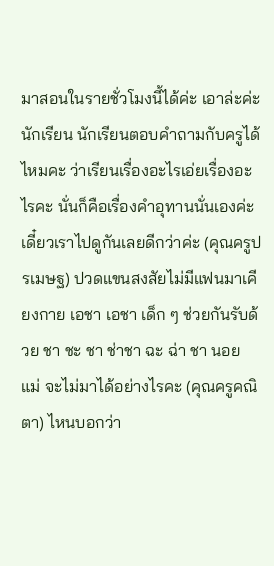มาสอนในรายชั่วโมงนี้ได้ค่ะ เอาล่ะค่ะ นักเรียน นักเรียนตอบคำถามกับครูได้ไหมคะ ว่าเรียนเรื่องอะไรเอ่ยเรื่องอะไรคะ นั่นก็คือเรื่องคำอุทานนั่นเองค่ะ เดี๋ยวเราไปดูกันเลยดีกว่าค่ะ (คุณครูปรเมษฐ) ปวดแขนสงสัยไม่มีแฟนมาเคียงกาย เอชา เอชา เด็ก ๆ ช่วยกันรับด้วย ชา ชะ ชา ช่าชา ฉะ ฉ่า ชา นอย แม่ จะไม่มาได้อย่างไรคะ (คุณครูคณิตา) ไหนบอกว่า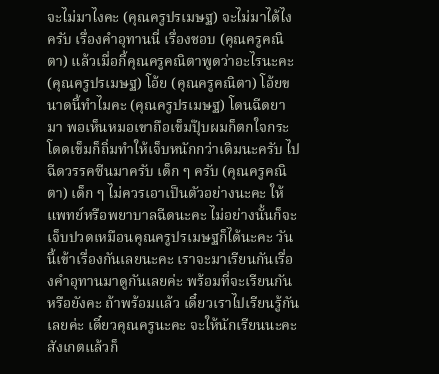จะไม่มาไงคะ (คุณครูปรเมษฐ) จะไม่มาได้ไงครับ เรื่องคำอุทานนี่ เรื่องชอบ (คุณครูคณิตา) แล้วเมื่อกี้คุณครูคณิตาพูดว่าอะไรนะคะ (คุณครูปรเมษฐ) โอ้ย (คุณครูคณิตา) โอ้ยขนาดนี้ทำไมคะ (คุณครูปรเมษฐ) โดนฉีดยามา พอเห็นหมอเขาถือเข็มปุ๊บผมก็ตกใจกระโดดเข็มก็ถิ่มทำให้เจ็บหนักกว่าเดิมนะครับ ไปฉีดวรรคซีนมาครับ เด็ก ๆ ครับ (คุณครูคณิตา) เด็ก ๆ ไม่ควรเอาเป็นตัวอย่างนะคะ ให้แพทย์หรือพยาบาลฉีดนะคะ ไม่อย่างนั้นก็จะเจ็บปวดเหมือนคุณครูปรเมษฐก็ได้นะคะ วันนี้เข้าเรื่องกันเลยนะคะ เราจะมาเรียนกันเรื่องคำอุทานมาดูกันเลยค่ะ พร้อมที่จะเรียนกันหรือยังคะ ถ้าพร้อมแล้ว เดี๋ยวเราไปเรียนรู้กันเลยค่ะ เดี๋ยวคุณครูนะคะ จะให้นักเรียนนะคะ สังเกตแล้วก็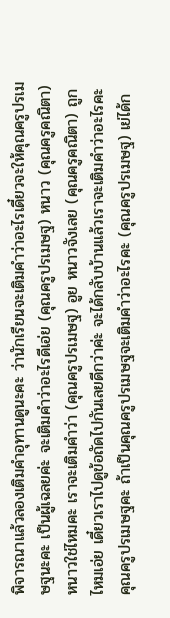พิจารณาแล้วลองเติมคำอุทานดูนะคะ ว่านักเรียนจะเติมคำว่าอะไรเดี๋ยวจะให้คุณครูปรเมษฐนะคะ เป็นผู้เฉลยค่ะ จะเติมคำว่าอะไรดีเอ่ย (คุณครูปรเมษฐ) หนาว (คุณครูคณิตา) หนาวใช่ไหมคะ เราจะเติมคำว่า (คุณครูปรเมษฐ) อูย หนาวจังเลย (คุณครูคณิตา) ถูกไหมเอ่ย เดี๋ยวเราไปดูข้อถัดไปกันเลยดีกว่าค่ะ จะได้กลับบ้านแล้วเราจะเติมคำว่าอะไรคะ คุณครูปรเมษฐคะ ถ้าเป็นคุณครูปรเมษฐจะเติมคำว่าอะไรคะ (คุณครูปรเมษฐ) เย่ได้ก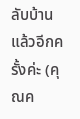ลับบ้านแล้วอีกครั้งค่ะ (คุณค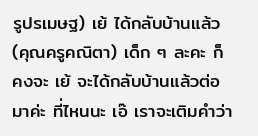รูปรเมษฐ) เย้ ได้กลับบ้านแล้ว (คุณครูคณิตา) เด็ก ๆ ละคะ ก็คงจะ เย้ จะได้กลับบ้านแล้วต่อมาค่ะ ที่ไหนนะ เอ๊ เราจะเติมคำว่า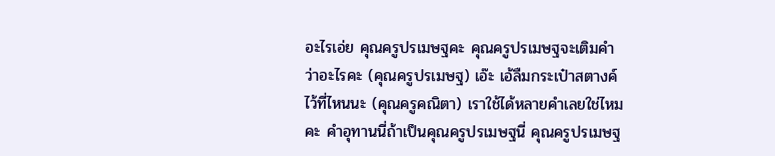อะไรเอ่ย คุณครูปรเมษฐคะ คุณครูปรเมษฐจะเติมคำว่าอะไรคะ (คุณครูปรเมษฐ) เอ๊ะ เอ้ลืมกระเป๋าสตางค์ไว้ที่ไหนนะ (คุณครูคณิตา) เราใช้ได้หลายคำเลยใช่ไหมคะ คำอุทานนี่ถ้าเป็นคุณครูปรเมษฐนี่ คุณครูปรเมษฐ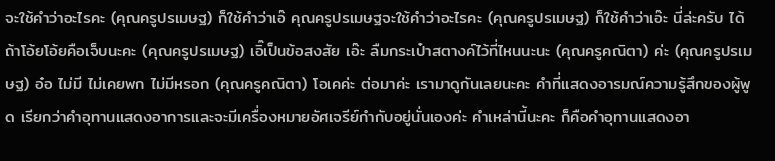จะใช้คำว่าอะไรคะ (คุณครูปรเมษฐ) ก็ใช้คำว่าเอ๊ คุณครูปรเมษฐจะใช้คำว่าอะไรคะ (คุณครูปรเมษฐ) ก็ใช้คำว่าเอ๊ะ นี่ล่ะครับ ได้ ถ้าโอ้ยโอ้ยคือเจ็บนะคะ (คุณครูปรเมษฐ) เอิ๊เป็นข้อสงสัย เอ๊ะ ลืมกระเป๋าสตางค์ไว้ที่ไหนนะนะ (คุณครูคณิตา) ค่ะ (คุณครูปรเมษฐ) อ๋อ ไม่มี ไม่เคยพก ไม่มีหรอก (คุณครูคณิตา) โอเคค่ะ ต่อมาค่ะ เรามาดูกันเลยนะคะ คำที่แสดงอารมณ์ความรู้สึกของผู้พูด เรียกว่าคำอุทานแสดงอาการและจะมีเครื่องหมายอัศเจรีย์กำกับอยู่นั่นเองค่ะ คำเหล่านี้นะคะ ก็คือคำอุทานแสดงอา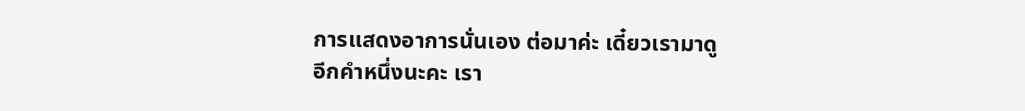การแสดงอาการนั่นเอง ต่อมาค่ะ เดี๋ยวเรามาดูอีกคำหนึ่งนะคะ เรา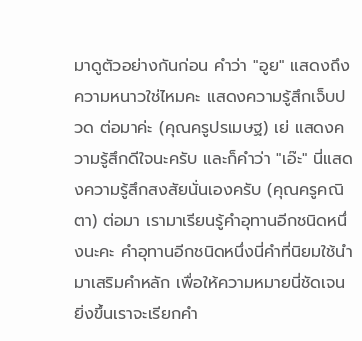มาดูตัวอย่างกันก่อน คำว่า "อูย" แสดงถึงความหนาวใช่ไหมคะ แสดงความรู้สึกเจ็บปวด ต่อมาค่ะ (คุณครูปรเมษฐ) เย่ แสดงความรู้สึกดีใจนะครับ และก็คำว่า "เอ๊ะ" นี่แสดงความรู้สึกสงสัยนั่นเองครับ (คุณครูคณิตา) ต่อมา เรามาเรียนรู้คำอุทานอีกชนิดหนึ่งนะคะ คำอุทานอีกชนิดหนึ่งนี่คำที่นิยมใช้นำมาเสริมคำหลัก เพื่อให้ความหมายนี่ชัดเจนยิ่งขึ้นเราจะเรียกคำ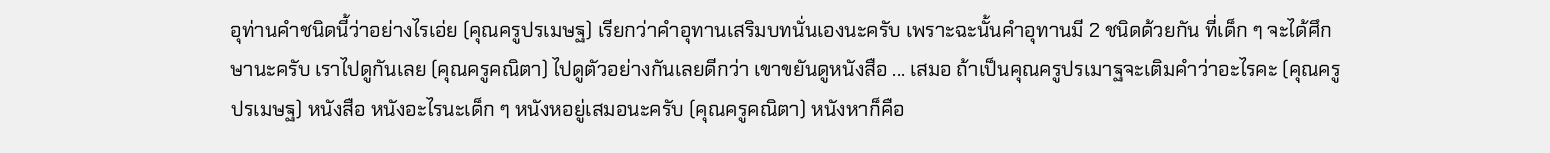อุท่านคำชนิดนี้ว่าอย่างไรเอ่ย (คุณครูปรเมษฐ) เรียกว่าคำอุทานเสริมบทนั่นเองนะครับ เพราะฉะนั้นคำอุทานมี 2 ชนิดด้วยกัน ที่เด็ก ๆ จะได้ศึกษานะครับ เราไปดูกันเลย (คุณครูคณิตา) ไปดูตัวอย่างกันเลยดีกว่า เขาขยันดูหนังสือ ... เสมอ ถ้าเป็นคุณครูปรเมาฐจะเติมคำว่าอะไรคะ (คุณครูปรเมษฐ) หนังสือ หนังอะไรนะเด็ก ๆ หนังหอยู่เสมอนะครับ (คุณครูคณิตา) หนังหาก็คือ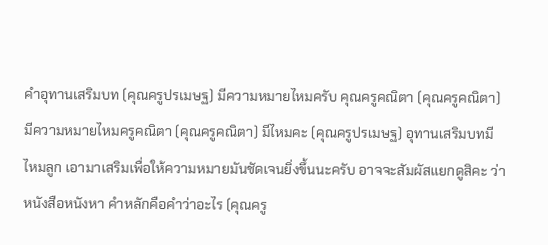คำอุทานเสริมบท (คุณครูปรเมษฐ) มีความหมายไหมครับ คุณครูคณิตา (คุณครูคณิตา) มีความหมายไหมครูคณิตา (คุณครูคณิตา) มีไหมคะ (คุณครูปรเมษฐ) อุทานเสริมบทมีไหมลูก เอามาเสริมเพื่อให้ความหมายมันชัดเจนยิ่งขึ้นนะครับ อาจจะสัมผัสแยกดูสิคะ ว่าหนังสือหนังหา คำหลักคือคำว่าอะไร (คุณครู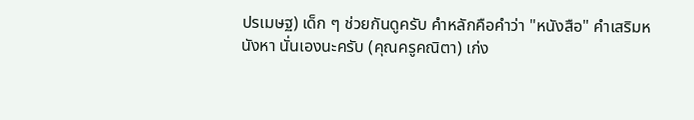ปรเมษฐ) เด็ก ๆ ช่วยกันดูครับ คำหลักคือคำว่า "หนังสือ" คำเสริมหนังหา นั่นเองนะครับ (คุณครูคณิตา) เก่ง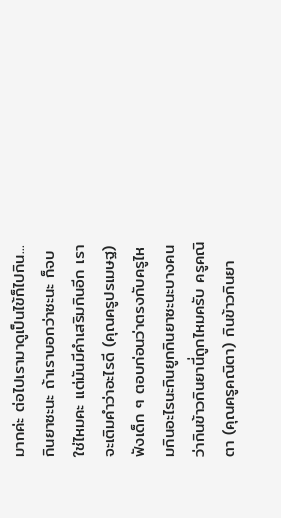มากค่ะ ต่อไปเรามาดูเป็นไข้ก็ไปกิน... กินยาซะนะ ถ้าเราบอกว่าซะนะ ก็จบใช่ไหมคะ แต่มันมีคำเสริมกินอีก เราจะเติมคำว่าอะไรดี (คุณครูปรเมษฐ) ฟังเด็ก ๆ ตอบก่อนว่าตรงกับครูไหมกินอะไรนะกินยูกกินยาซะนะบางคนว่ากินข้าวกินยานี่ถูกไหมครับ ครูคณิตา (คุณครูคณิตา) กินข้าวกินยา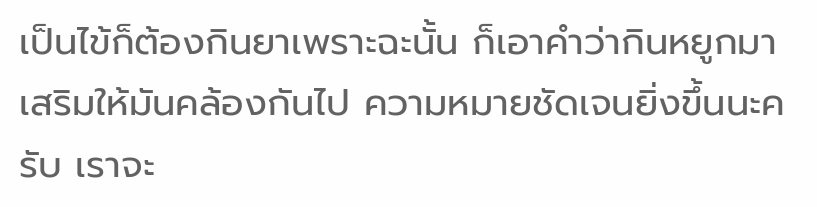เป็นไข้ก็ต้องกินยาเพราะฉะนั้น ก็เอาคำว่ากินหยูกมาเสริมให้มันคล้องกันไป ความหมายชัดเจนยิ่งขึ้นนะครับ เราจะ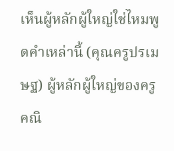เห็นผู้หลักผู้ใหญ่ใช่ไหมพูดคำเหล่านี้ (คุณครูปรเมษฐ) ผู้หลักผู้ใหญ่ของครูคณิ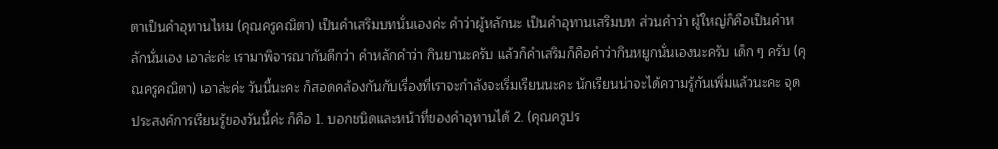ตาเป็นคำอุทานไหม (คุณครูคณิตา) เป็นคำเสริมบทนั่นเองค่ะ คำว่าผู้หลักนะ เป็นคำอุทานเสริมบท ส่วนคำว่า ผู้ใหญ่ก็คือเป็นคำหลักนั่นเอง เอาล่ะค่ะ เรามาพิจารณากันดีกว่า คำหลักคำว่า กินยานะครับ แล้วก็คำเสริมก็คือคำว่ากินหยูกนั่นเองนะครับ เด็ก ๆ ครับ (คุณครูคณิตา) เอาล่ะค่ะ วันนี้นะคะ ก็สอดคล้องกันกับเรื่องที่เราจะกำลังจะเริ่มเรียนนะคะ นักเรียนน่าจะได้ความรู้กันเพิ่มแล้วนะคะ จุดประสงค์การเรียนรู้ของวันนี้ค่ะ ก็คือ 1. บอกชนิดและหน้าที่ของคำอุทานได้ 2. (คุณครูปร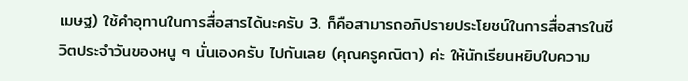เมษฐ) ใช้คำอุทานในการสื่อสารได้นะครับ 3. ก็คือสามารถอภิปรายประโยชน์ในการสื่อสารในชีวิตประจำวันของหนู ๆ นั่นเองครับ ไปกันเลย (คุณครูคณิตา) ค่ะ ให้นักเรียนหยิบใบความ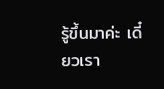รู้ขึ้นมาค่ะ เดี๋ยวเรา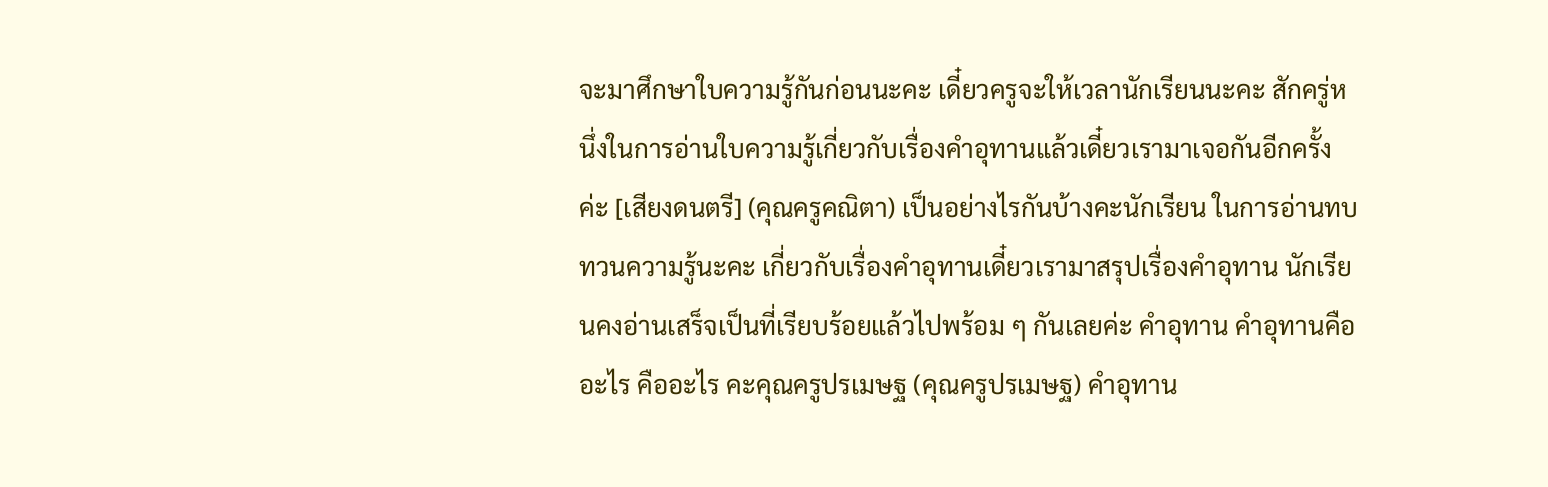จะมาศึกษาใบความรู้กันก่อนนะคะ เดี๋ยวครูจะให้เวลานักเรียนนะคะ สักครู่หนึ่งในการอ่านใบความรู้เกี่ยวกับเรื่องคำอุทานแล้วเดี๋ยวเรามาเจอกันอีกครั้งค่ะ [เสียงดนตรี] (คุณครูคณิตา) เป็นอย่างไรกันบ้างคะนักเรียน ในการอ่านทบทวนความรู้นะคะ เกี่ยวกับเรื่องคำอุทานเดี๋ยวเรามาสรุปเรื่องคำอุทาน นักเรียนคงอ่านเสร็จเป็นที่เรียบร้อยแล้วไปพร้อม ๆ กันเลยค่ะ คำอุทาน คำอุทานคืออะไร คืออะไร คะคุณครูปรเมษฐ (คุณครูปรเมษฐ) คำอุทาน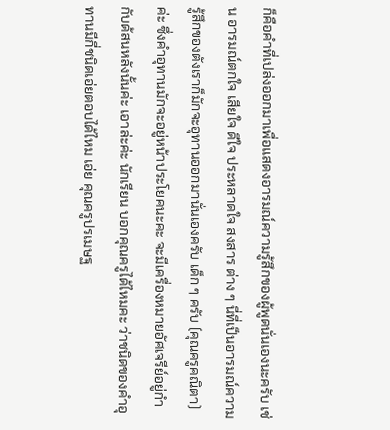ก็คือคำที่เปล่งออกมาเพื่อแสดงอารมณ์ความรู้สึกของผู้พูดนั่นเองนะครับ เช่น อารมณ์ตกใจ เสียใจ ดีใจ ประหลาดใจ สงสาร ต่าง ๆ นี่ที่เป็นอารมณ์ความรู้สึกของตังเราก็มักจะอุทานออกมานั่นเองครับ เด็ก ๆ ครับ (คุณครูคณิตา) ค่ะ ซึ่งคำอุทานมักจะอยู่หน้าประโยคนะคะ จะมีเครื่องหมายอัศเจรีย์อยู่กำกับด้สนหลังนั้นค่ะ เอาล่ะค่ะ นักเรียน บอกคุณครูได้ไหมคะ ว่าชนิดของคำอุทานมีกี่ชนิดเอ่ยตอบได้ไหม เอ่ย คุณครูปรเมษฐ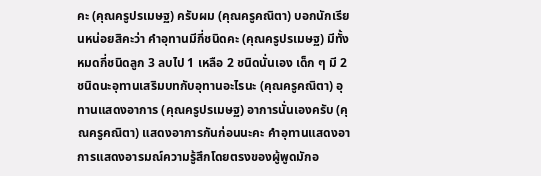คะ (คุณครูปรเมษฐ) ครับผม (คุณครูคณิตา) บอกนักเรียนหน่อยสิคะว่า คำอุทานมีกี่ชนิดคะ (คุณครูปรเมษฐ) มีทั้งหมดกี่ชนิดลูก 3 ลบไป 1 เหลือ 2 ชนิดนั่นเอง เด็ก ๆ มี 2 ชนิดนะอุทานเสริมบทกับอุทานอะไรนะ (คุณครูคณิตา) อุทานแสดงอาการ (คุณครูปรเมษฐ) อาการนั่นเองครับ (คุณครูคณิตา) แสดงอาการกันก่อนนะคะ คำอุทานแสดงอาการแสดงอารมณ์ความรู้สึกโดยตรงของผู้พูดมักอ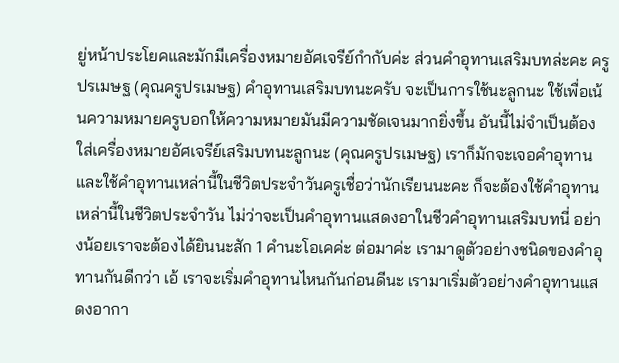ยู่หน้าประโยคและมักมีเครื่องหมายอัศเจรีย์กำกับค่ะ ส่วนคำอุทานเสริมบทล่ะคะ ครูปรเมษฐ (คุณครูปรเมษฐ) คำอุทานเสริมบทนะครับ จะเป็นการใช้นะลูกนะ ใช้เพื่อเน้นความหมายครูบอกให้ความหมายมันมีความชัดเจนมากยิ่งขึ้น อันนี้ไม่จำเป็นต้องใส่เครื่องหมายอัศเจรีย์เสริมบทนะลูกนะ (คุณครูปรเมษฐ) เราก็มักจะเจอคำอุทาน และใช้คำอุทานเหล่านี้ในชีวิตประจำวันครูเชื่อว่านักเรียนนะคะ ก็จะต้องใช้คำอุทานเหล่านี้ในชีวิตประจำวัน ไม่ว่าจะเป็นคำอุทานแสดงอาในชีวคำอุทานเสริมบทนี่ อย่างน้อยเราจะต้องได้ยินนะสัก 1 คำนะโอเคค่ะ ต่อมาค่ะ เรามาดูตัวอย่างชนิดของคำอุทานกันดีกว่า เอ้ เราจะเริ่มคำอุทานไหนกันก่อนดีนะ เรามาเริ่มตัวอย่างคำอุทานแสดงอากา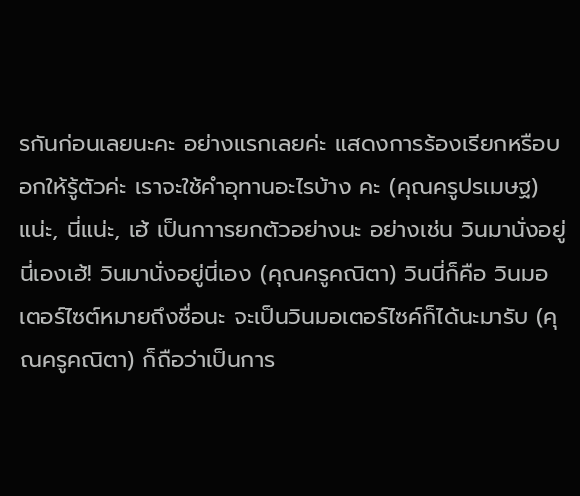รกันก่อนเลยนะคะ อย่างแรกเลยค่ะ แสดงการร้องเรียกหรือบอกให้รู้ตัวค่ะ เราจะใช้คำอุทานอะไรบ้าง คะ (คุณครูปรเมษฐ) แน่ะ, นี่แน่ะ, เฮ้ เป็นกาารยกตัวอย่างนะ อย่างเช่น วินมานั่งอยู่นี่เองเฮ้! วินมานั่งอยู่นี่เอง (คุณครูคณิตา) วินนี่ก็คือ วินมอเตอร์ไซต์หมายถึงชื่อนะ จะเป็นวินมอเตอร์ไซค์ก็ได้นะมารับ (คุณครูคณิตา) ก็ถือว่าเป็นการ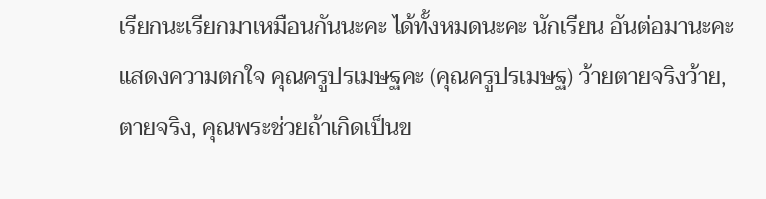เรียกนะเรียกมาเหมือนกันนะคะ ได้ทั้งหมดนะคะ นักเรียน อันต่อมานะคะ แสดงความตกใจ คุณครูปรเมษฐคะ (คุณครูปรเมษฐ) ว้ายตายจริงว้าย, ตายจริง, คุณพระช่วยถ้าเกิดเป็นข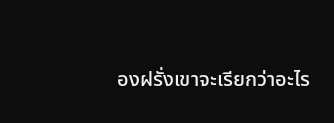องฝรั่งเขาจะเรียกว่าอะไร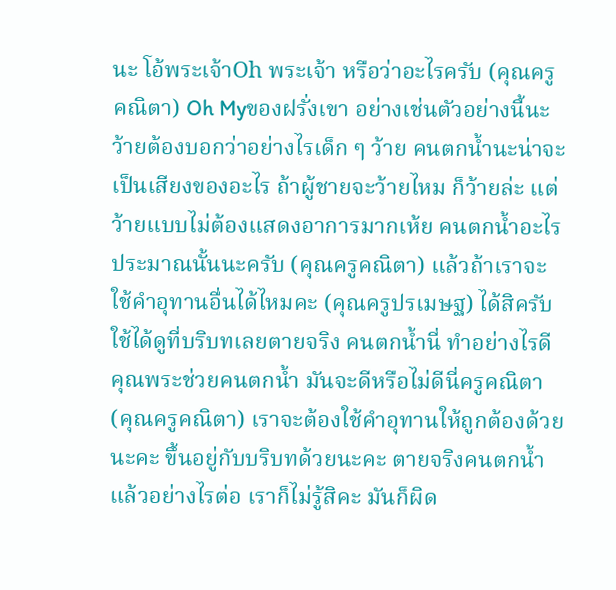นะ โอ้พระเจ้าOh พระเจ้า หรือว่าอะไรครับ (คุณครูคณิตา) Oh Myของฝรั่งเขา อย่างเช่นตัวอย่างนี้นะ ว้ายต้องบอกว่าอย่างไรเด็ก ๆ ว้าย คนตกน้ำนะน่าจะเป็นเสียงของอะไร ถ้าผู้ชายจะว้ายไหม ก็ว้ายล่ะ แต่ว้ายแบบไม่ต้องแสดงอาการมากเห้ย คนตกน้ำอะไรประมาณนั้นนะครับ (คุณครูคณิตา) แล้วถ้าเราจะใช้คำอุทานอื่นได้ไหมคะ (คุณครูปรเมษฐ) ได้สิครับ ใช้ได้ดูที่บริบทเลยตายจริง คนตกน้ำนี่ ทำอย่างไรดี คุณพระช่วยคนตกน้ำ มันจะดีหรือไม่ดีนี่ครูคณิตา (คุณครูคณิตา) เราจะต้องใช้คำอุทานให้ถูกต้องด้วยนะคะ ขึ้นอยู่กับบริบทด้วยนะคะ ตายจริงคนตกน้ำแล้วอย่างไรต่อ เราก็ไม่รู้สิคะ มันก็ผิด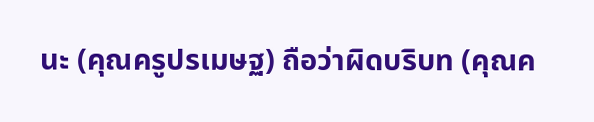นะ (คุณครูปรเมษฐ) ถือว่าผิดบริบท (คุณค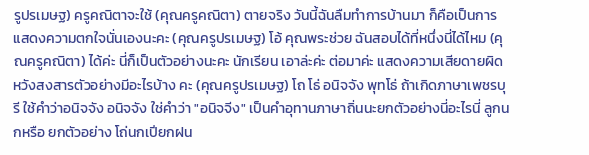รูปรเมษฐ) ครูคณิตาจะใช้ (คุณครูคณิตา) ตายจริง วันนี้ฉันลืมทำการบ้านมา ก็คือเป็นการแสดงความตกใจนั่นเองนะคะ (คุณครูปรเมษฐ) โอ้ คุณพระช่วย ฉันสอบได้ที่หนึ่งนี่ได้ไหม (คุณครูคณิตา) ได้ค่ะ นี่ก็เป็นตัวอย่างนะคะ นักเรียน เอาล่ะค่ะ ต่อมาค่ะ แสดงความเสียดายผิดหวังสงสารตัวอย่างมีอะไรบ้าง คะ (คุณครูปรเมษฐ) โถ โธ่ อนิจจัง พุทโธ่ ถ้าเกิดภาษาเพชรบุรี ใช้คำว่าอนิจจัง อนิจจัง ใช่คำว่า "อนิจจีง" เป็นคำอุทานภาษาถิ่นนะยกตัวอย่างนี่อะไรนี่ ลูกนกหรือ ยกตัวอย่าง โถ่นกเปียกฝน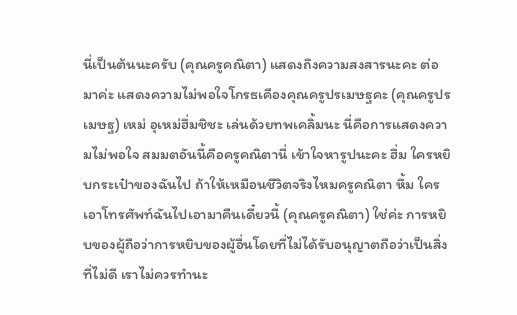นี่เป็นต้นนะครับ (คุณครูคณิตา) แสดงถึงความสงสารนะคะ ต่อมาค่ะ แสดงความไม่พอใจโกรธเคืองคุณครูปรเมษฐคะ (คุณครูปรเมษฐ) เหม่ อุเหม่ฮึ่มชิชะ เล่นด้วยทพเคลิ้มนะ นี่คือการแสดงความไม่พอใจ สมมตอันนี้คือครูคณิตานี่ เข้าใจหารูปนะคะ ฮึ่ม ใครหยิบกระเป๋าของฉันไป ถ้าให้เหมือนชีวิตจริงไหมครูคณิตา หึ้ม ใครเอาโทรศัพท์ฉันไปเอามาคืนเดี๋ยวนี้ (คุณครูคณิตา) ใช่ค่ะ การหยิบของผู้ถือว่าการหยิบของผู้อื่นโดยที่ไม่ได้รับอนุญาตถือว่าเป็นสิ่งที่ไม่ดี เราไม่ควรทำนะ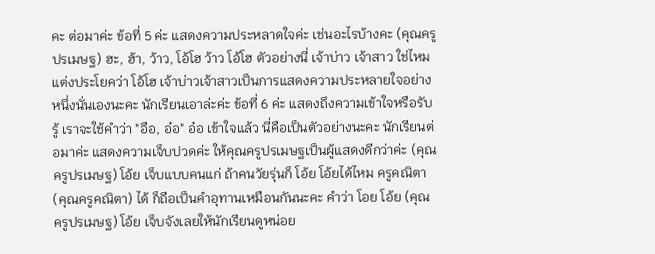คะ ต่อมาค่ะ ข้อที่ 5 ค่ะ แสดงความประหลาดใจค่ะ เช่นอะไรบ้างคะ (คุณครูปรเมษฐ) ฮะ, ฮ้า, ว้าว, โอ้โฮ ว้าว โอ้โฮ ตัวอย่างนี่ เจ้าบ่าว เจ้าสาว ใช่ไหม แต่งประโยคว่า โอ้โฮ เจ้าบ่าวเจ้าสาวเป็นการแสดงความประหลายใจอย่างหนึ่งนั่นเองนะคะ นักเรียนเอาล่ะค่ะ ข้อที่ 6 ค่ะ แสดงถึงความเข้าใจหรือรับรู้ เราจะใช้คำว่า "อือ, อ๋อ" อ๋อ เข้าใจแล้ว นี่คือเป็นตัวอย่างนะคะ นักเรียนต่อมาค่ะ แสดงความเจ็บปวดค่ะ ให้คุณครูปรเมษฐเป็นผู้แสดงดีกว่าค่ะ (คุณครูปรเมษฐ) โอ้ย เจ็บแบบคนแก่ ถ้าคนวัยรุ่นก็ โอ้ย โอ้ยได้ไหม ครูคณิตา (คุณครูคณิตา) ได้ ก็ถือเป็นคำอุทานเหมือนกันนะคะ คำว่า โอย โอ้ย (คุณครูปรเมษฐ) โอ้ย เจ็บจังเลยให้นักเรียนดูหน่อย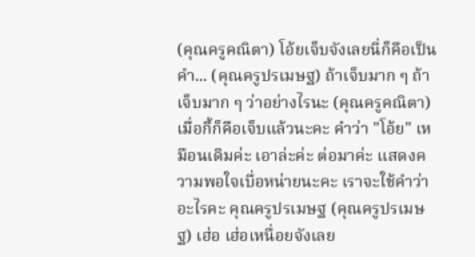(คุณครูคณิตา) โอ้ยเจ็บจังเลยนี่ก็คือเป็นคำ... (คุณครูปรเมษฐ) ถ้าเจ็บมาก ๆ ถ้าเจ็บมาก ๆ ว่าอย่างไรนะ (คุณครูคณิตา)เมื่อกี้ก็คือเจ็บแล้วนะคะ คำว่า "โอ้ย" เหมือนเดิมค่ะ เอาล่ะค่ะ ต่อมาค่ะ แสดงความพอใจเบื่อหน่ายนะคะ เราจะใช้คำว่าอะไรคะ คุณครูปรเมษฐ (คุณครูปรเมษฐ) เฮ่อ เฮ่อเหนื่อยจังเลย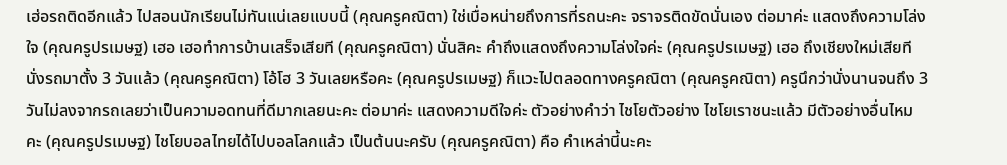เฮ่อรถติดอีกแล้ว ไปสอนนักเรียนไม่ทันแน่เลยแบบนี้ (คุณครูคณิตา) ใช่เบื่อหน่ายถึงการที่รถนะคะ จราจรติดขัดนั่นเอง ต่อมาค่ะ แสดงถึงความโล่งใจ (คุณครูปรเมษฐ) เฮอ เฮอทำการบ้านเสร็จเสียที (คุณครูคณิตา) นั่นสิคะ คำถึงแสดงถึงความโล่งใจค่ะ (คุณครูปรเมษฐ) เฮอ ถึงเชียงใหม่เสียที นั่งรถมาตั้ง 3 วันแล้ว (คุณครูคณิตา) โอ้โฮ 3 วันเลยหรือคะ (คุณครูปรเมษฐ) ก็แวะไปตลอดทางครูคณิตา (คุณครูคณิตา) ครูนึกว่านั่งนานจนถึง 3 วันไม่ลงจากรถเลยว่าเป็นความอดทนที่ดีมากเลยนะคะ ต่อมาค่ะ แสดงความดีใจค่ะ ตัวอย่างคำว่า ไชโยตัวอย่าง ไชโยเราชนะแล้ว มีตัวอย่างอื่นไหมคะ (คุณครูปรเมษฐ) ไชโยบอลไทยได้ไปบอลโลกแล้ว เป็นต้นนะครับ (คุณครูคณิตา) คือ คำเหล่านี้นะคะ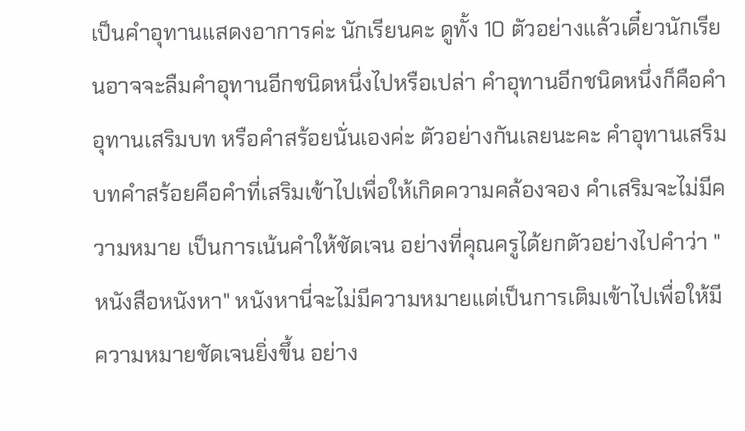เป็นคำอุทานแสดงอาการค่ะ นักเรียนคะ ดูทั้ง 10 ตัวอย่างแล้วเดี๋ยวนักเรียนอาจจะลืมคำอุทานอีกชนิดหนึ่งไปหรือเปล่า คำอุทานอีกชนิดหนึ่งก็คือคำอุทานเสริมบท หรือคำสร้อยนั่นเองค่ะ ตัวอย่างกันเลยนะคะ คำอุทานเสริมบทคำสร้อยคือคำที่เสริมเข้าไปเพื่อให้เกิดความคล้องจอง คำเสริมจะไม่มีความหมาย เป็นการเน้นคำให้ชัดเจน อย่างที่คุณครูได้ยกตัวอย่างไปคำว่า "หนังสือหนังหา" หนังหานี่จะไม่มีความหมายแต่เป็นการเติมเข้าไปเพื่อให้มีความหมายชัดเจนยิ่งขึ้น อย่าง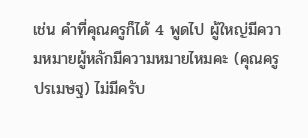เช่น คำที่คุณครูก็ได้ 4 พูดไป ผู้ใหญ่มีความหมายผู้หลักมีความหมายไหมคะ (คุณครูปรเมษฐ) ไม่มีครับ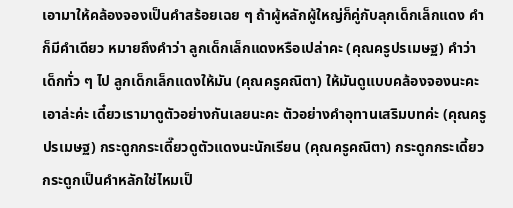เอามาให้คล้องจองเป็นคำสร้อยเฉย ๆ ถ้าผู้หลักผู้ใหญ่ก็คู่กับลุกเด็กเล็กแดง คำก็มีคำเดียว หมายถึงคำว่า ลูกเด็กเล็กแดงหรือเปล่าคะ (คุณครูปรเมษฐ) คำว่าเด็กทั่ว ๆ ไป ลูกเด็กเล็กแดงให้มัน (คุณครูคณิตา) ให้มันดูแบบคล้องจองนะคะ เอาล่ะค่ะ เดี๋ยวเรามาดูตัวอย่างกันเลยนะคะ ตัวอย่างคำอุทานเสริมบทค่ะ (คุณครูปรเมษฐ) กระดูกกระเดี๊ยวดูตัวแดงนะนักเรียน (คุณครูคณิตา) กระดูกกระเดี้ยว กระดูกเป็นคำหลักใช่ไหมเป็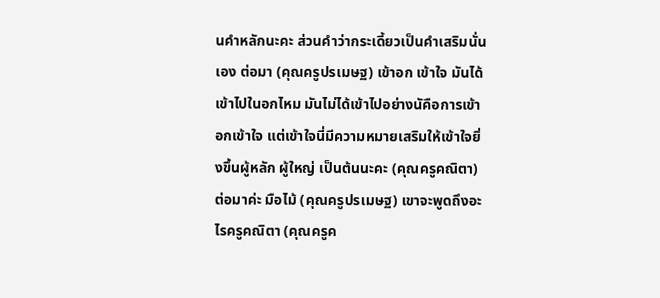นคำหลักนะคะ ส่วนคำว่ากระเดี้ยวเป็นคำเสริมนั่นเอง ต่อมา (คุณครูปรเมษฐ) เข้าอก เข้าใจ มันได้เข้าไปในอกไหม มันไม่ได้เข้าไปอย่างนัคือการเข้าอกเข้าใจ แต่เข้าใจนี่มีความหมายเสริมให้เข้าใจยิ่งขึ้นผู้หลัก ผู้ใหญ่ เป็นต้นนะคะ (คุณครูคณิตา) ต่อมาค่ะ มือไม้ (คุณครูปรเมษฐ) เขาจะพูดถึงอะไรครูคณิตา (คุณครูค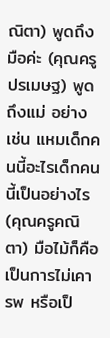ณิตา) พูดถึงมือค่ะ (คุณครูปรเมษฐ) พูดถึงแม่ อย่างเช่น แหมเด็กคนนี้อะไรเด็กคนนี้เป็นอย่างไร (คุณครูคณิตา) มือไม้ก็คือเป็นการไม่เคารพ หรือเป็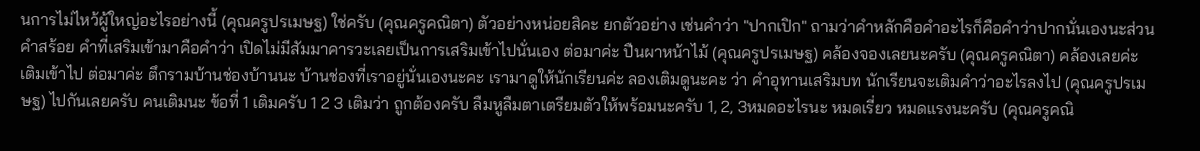นการไม่ไหว้ผู้ใหญ่อะไรอย่างนี้ (คุณครูปรเมษฐ) ใช่ครับ (คุณครูคณิตา) ตัวอย่างหน่อยสิคะ ยกตัวอย่าง เช่นคำว่า "ปากเปิก" ถามว่าคำหลักคือคำอะไรก็คือคำว่าปากนั่นเองนะส่วนคำสร้อย คำที่เสริมเข้ามาคือคำว่า เปิดไม่มีสัมมาคารวะเลยเป็นการเสริมเข้าไปนั่นเอง ต่อมาค่ะ ปืนผาหน้าไม้ (คุณครูปรเมษฐ) คล้องจองเลยนะครับ (คุณครูคณิตา) คล้องเลยค่ะ เติมเข้าไป ต่อมาค่ะ ตึกรามบ้านช่องบ้านนะ บ้านช่องที่เราอยู่นั่นเองนะคะ เรามาดูให้นักเรียนค่ะ ลองเติมดูนะคะ ว่า คำอุทานเสริมบท นักเรียนจะเติมคำว่าอะไรลงไป (คุณครูปรเมษฐ) ไปกันเลยครับ คนเติมนะ ข้อที่ 1 เติมครับ 1 2 3 เติมว่า ถูกต้องครับ ลืมหูลืมตาเตรียมตัวให้พร้อมนะครับ 1, 2, 3หมดอะไรนะ หมดเรี่ยว หมดแรงนะครับ (คุณครูคณิ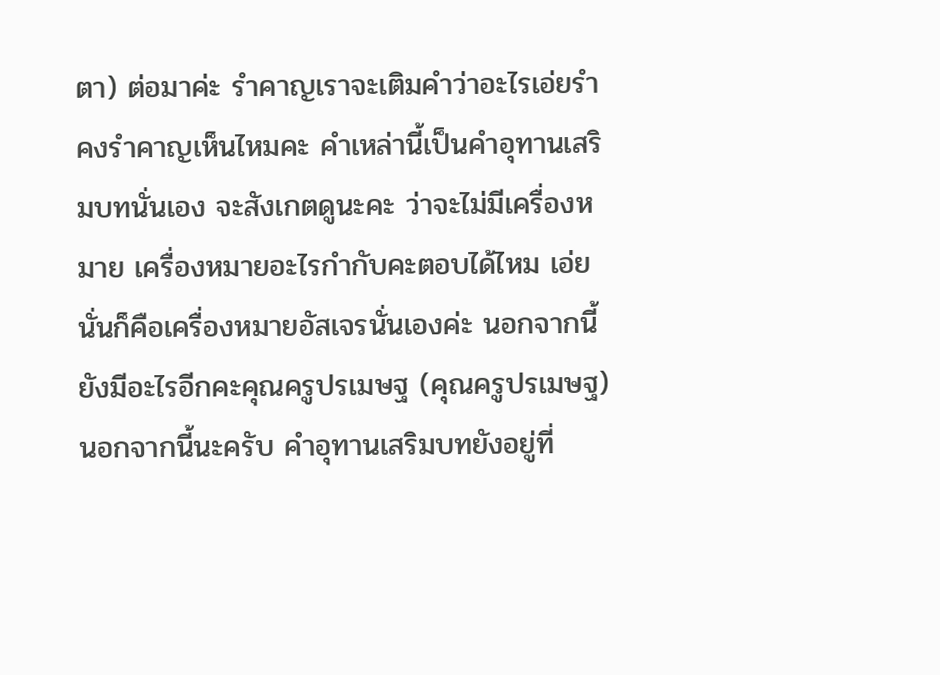ตา) ต่อมาค่ะ รำคาญเราจะเติมคำว่าอะไรเอ่ยรำคงรำคาญเห็นไหมคะ คำเหล่านี้เป็นคำอุทานเสริมบทนั่นเอง จะสังเกตดูนะคะ ว่าจะไม่มีเครื่องหมาย เครื่องหมายอะไรกำกับคะตอบได้ไหม เอ่ย นั่นก็คือเครื่องหมายอัสเจรนั่นเองค่ะ นอกจากนี้ยังมีอะไรอีกคะคุณครูปรเมษฐ (คุณครูปรเมษฐ) นอกจากนี้นะครับ คำอุทานเสริมบทยังอยู่ที่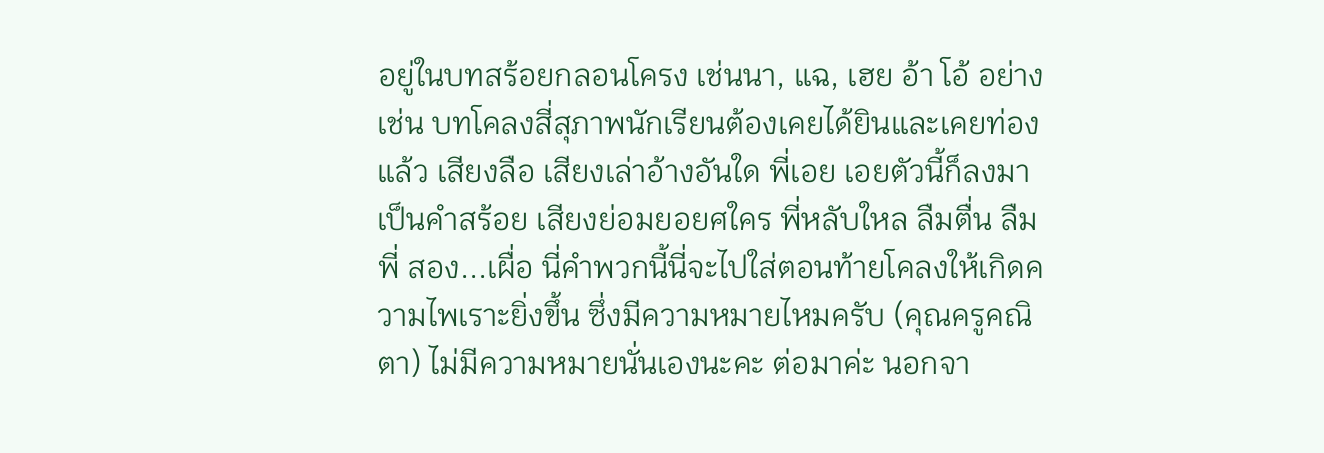อยู่ในบทสร้อยกลอนโครง เช่นนา, แฉ, เฮย อ้า โอ้ อย่างเช่น บทโคลงสี่สุภาพนักเรียนต้องเคยได้ยินและเคยท่องแล้ว เสียงลือ เสียงเล่าอ้างอันใด พี่เอย เอยตัวนี้ก็ลงมาเป็นคำสร้อย เสียงย่อมยอยศใคร พี่หลับใหล ลืมตื่น ลืมพี่ สอง...เผื่อ นี่คำพวกนี้นี่จะไปใส่ตอนท้ายโคลงให้เกิดความไพเราะยิ่งขึ้น ซึ่งมีความหมายไหมครับ (คุณครูคณิตา) ไม่มีความหมายนั่นเองนะคะ ต่อมาค่ะ นอกจา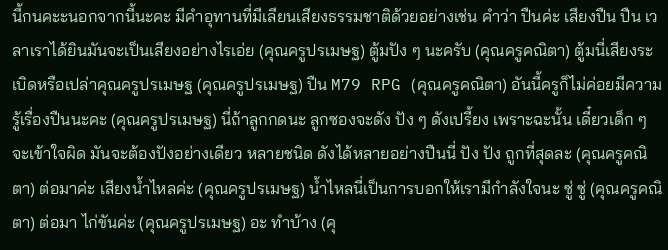นี้กนคะะนอกจากนี้นะคะ มีคำอุทานที่มีเลียนเสียงธรรมชาติด้วยอย่างเช่น คำว่า ปืนค่ะ เสียงปืน ปืน เวลาเราได้ยินมันจะเป็นเสียงอย่างไรเอ่ย (คุณครูปรเมษฐ) ตู้มปัง ๆ นะครับ (คุณครูคณิตา) ตู้มนี่เสียงระเบิดหรือเปล่าคุณครูปรเมษฐ (คุณครูปรเมษฐ) ปืน M79 RPG (คุณครูคณิตา) อันนี้ครูก็ไม่ค่อยมีความรู้เรื่องปืนนะคะ (คุณครูปรเมษฐ) นี่ถ้าลูกกดนะ ลูกซองจะดัง ปัง ๆ ดังเปรี้ยง เพราะฉะนั้น เดี๋ยวเด็ก ๆ จะเข้าใจผิด มันจะต้องปังอย่างเดียว หลายชนิด ดังได้หลายอย่างปืนนี่ ปัง ปัง ถูกที่สุดละ (คุณครูคณิตา) ต่อมาค่ะ เสียงน้ำไหลค่ะ (คุณครูปรเมษฐ) น้ำไหลนี่เป็นการบอกให้เรามีกำลังใจนะ ซู่ ซู่ (คุณครูคณิตา) ต่อมา ไก่ขันค่ะ (คุณครูปรเมษฐ) อะ ทำบ้าง (คุ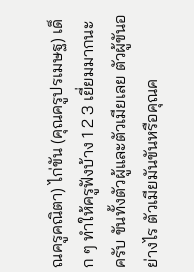ณครูคณิตา) ไก่ขัน (คุณครูปรเมษฐ) เด็ก ๆ ทำให้ครูฟังบ้าง 1 2 3 เยี่ยมมากนะครับ ขันทั้งตัวผู้และตัวเมียเลย ตัวผู้ขันอย่างไร ตัวเมียมันขันหรือคุณค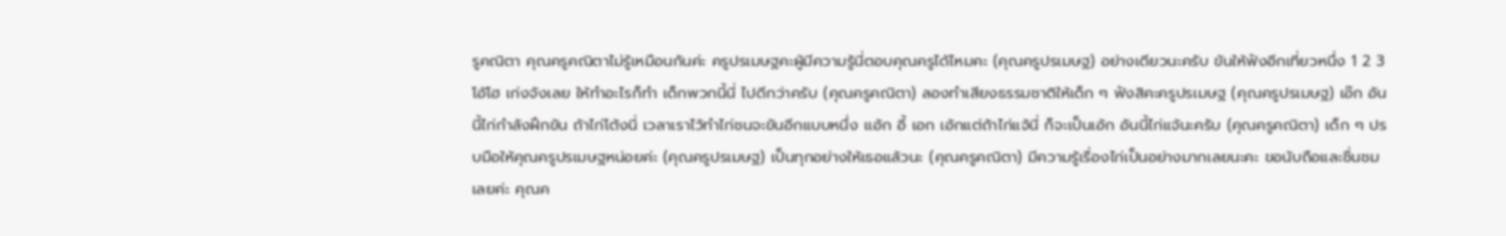รูคณิตา คุณครูคณิตาไม่รู้เหมือนกันค่ะ ครูปรเมษฐคะผู้มีความรู้นี่ตอบคุณครูได้ไหมคะ (คุณครูปรเมษฐ) อย่างเดียวนะครับ ขันให้ฟังอีกเที่ยวหนึ่ง 1 2 3 โอ้โฮ เก่งจังเลย ให้ทำอะไรก็ทำ เด็กพวกนี้นี่ ไปดีกว่าครับ (คุณครูคณิตา) ลองทำเสียงธรรมชาติให้เด็ก ๆ ฟังสิคะครูปรเมษฐ (คุณครูปรเมษฐ) เอ๊ก อันนี้ไก่กำลังฝึกขัน ถ้าไก่โต้งนี่ เวลาเราไว้ทำไก่ชนจะขันอีกแบบหนึ่ง เเอ้ก อี้ เอก เอ้กแต่ถ้าไก่แจ้นี่ ก็จะเป็นเอ้ก อันนี้ไก่แจ้นะครับ (คุณครูคณิตา) เด็ก ๆ ปรบมือให้คุณครูปรเมษฐหน่อยค่ะ (คุณครูปรเมษฐ) เป็นทุกอย่างให้เธอแล้วนะ (คุณครูคณิตา) มีความรู้เรื่องไก่เป็นอย่างมากเลยนะคะ ขอนับถือและชื่นชมเลยค่ะ คุณค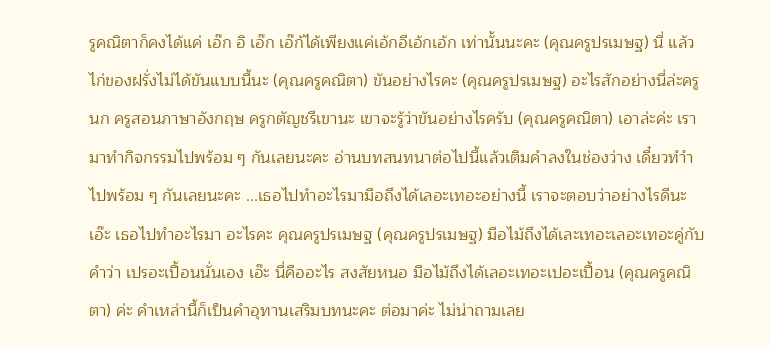รูคณิตาก็คงได้แค่ เอ๊ก อิ เอ๊ก เอ๊ก้ได้เพียงแค่เอ้กอีเอ้กเอ้ก เท่านั้นนะคะ (คุณครูปรเมษฐ) นี่ แล้วไก่ของฝรั่งไม่ได้ขันแบบนี้นะ (คุณครูคณิตา) ขันอย่างไรคะ (คุณครูปรเมษฐ) อะไรสักอย่างนี่ล่ะครูนก ครูสอนภาษาอังกฤษ ครูกตัญชรีเขานะ เขาจะรู้ว่าขันอย่างไรครับ (คุณครูคณิตา) เอาล่ะค่ะ เรามาทำกิจกรรมไปพร้อม ๆ กันเลยนะคะ อ่านบทสนทนาต่อไปนี้แล้วเติมคำลงในช่องว่าง เดี๋ยวทำำไปพร้อม ๆ กันเลยนะคะ ...เธอไปทำอะไรมามือถึงได้เลอะเทอะอย่างนี้ เราจะตอบว่าอย่างไรดีนะเอ๊ะ เธอไปทำอะไรมา อะไรคะ คุณครูปรเมษฐ (คุณครูปรเมษฐ) มือไม้ถึงได้เละเทอะเลอะเทอะคู่กับคำว่า เปรอะเปื้อนนั่นเอง เอ๊ะ นี่คืออะไร สงสัยหนอ มือไม้ถึงได้เลอะเทอะเปอะเปื้อน (คุณครูคณิตา) ค่ะ คำเหล่านี้ก็เป็นคำอุทานเสริมบทนะคะ ต่อมาค่ะ ไม่น่าถามเลย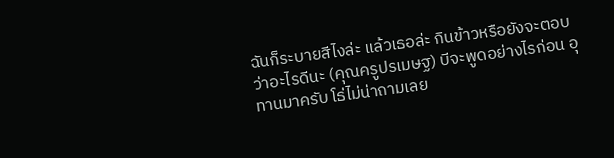ฉันก็ระบายสีไงล่ะ แล้วเธอล่ะ กินข้าวหรือยังจะตอบว่าอะไรดีนะ (คุณครูปรเมษฐ) บีจะพูดอย่างไรก่อน อุทานมาครับ โธ่ไม่น่าถามเลย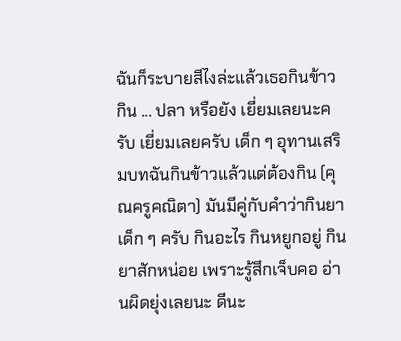ฉันก็ระบายสีไงล่ะแล้วเธอกินข้าว กิน ... ปลา หรือยัง เยี่ยมเลยนะครับ เยี่ยมเลยครับ เด็ก ๆ อุทานเสริมบทฉันกินข้าวแล้วแต่ต้องกิน (คุณครูคณิตา) มันมีคู่กับคำว่ากินยา เด็ก ๆ ครับ กินอะไร กินหยูกอยู่ กินยาสักหน่อย เพราะรู้สึกเจ็บคอ อ่านผิดยุ่งเลยนะ ดีนะ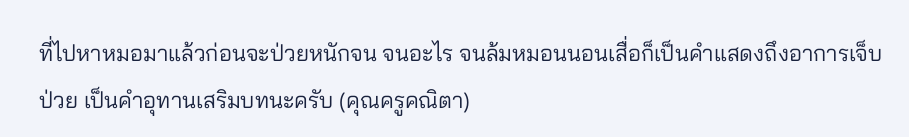ที่ไปหาหมอมาแล้วก่อนจะป่วยหนักจน จนอะไร จนล้มหมอนนอนเสื่อก็เป็นคำแสดงถึงอาการเจ็บป่วย เป็นคำอุทานเสริมบทนะครับ (คุณครูคณิตา)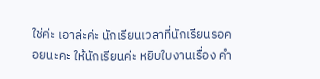ใช่ค่ะ เอาล่ะค่ะ นักเรียนเวลาที่นักเรียนรอคอยนะคะ ให้นักเรียนค่ะ หยิบใบงานเรื่อง คำ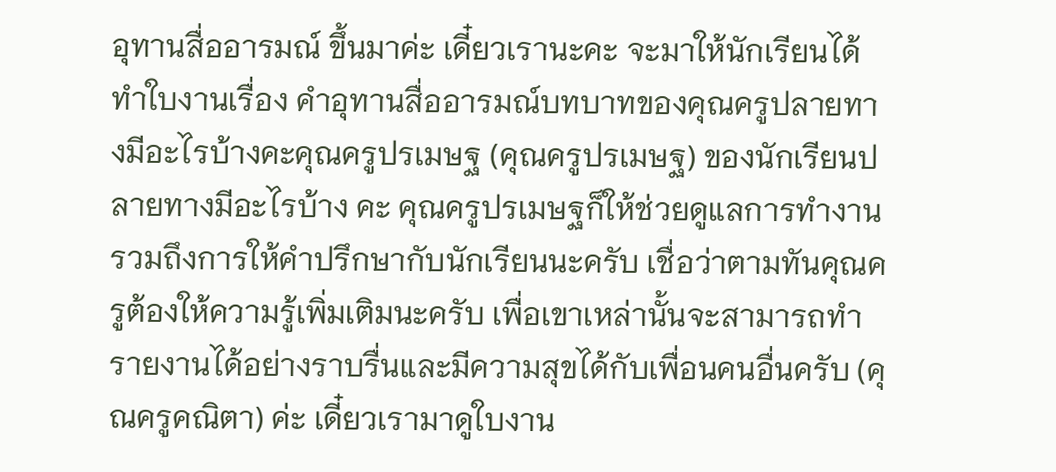อุทานสื่ออารมณ์ ขึ้นมาค่ะ เดี๋ยวเรานะคะ จะมาให้นักเรียนได้ทำใบงานเรื่อง คำอุทานสื่ออารมณ์บทบาทของคุณครูปลายทางมีอะไรบ้างคะคุณครูปรเมษฐ (คุณครูปรเมษฐ) ของนักเรียนปลายทางมีอะไรบ้าง คะ คุณครูปรเมษฐก็ให้ช่วยดูแลการทำงาน รวมถึงการให้คำปรึกษากับนักเรียนนะครับ เชื่อว่าตามทันคุณครูต้องให้ความรู้เพิ่มเติมนะครับ เพื่อเขาเหล่านั้นจะสามารถทำรายงานได้อย่างราบรื่นและมีความสุขได้กับเพื่อนคนอื่นครับ (คุณครูคณิตา) ค่ะ เดี๋ยวเรามาดูใบงาน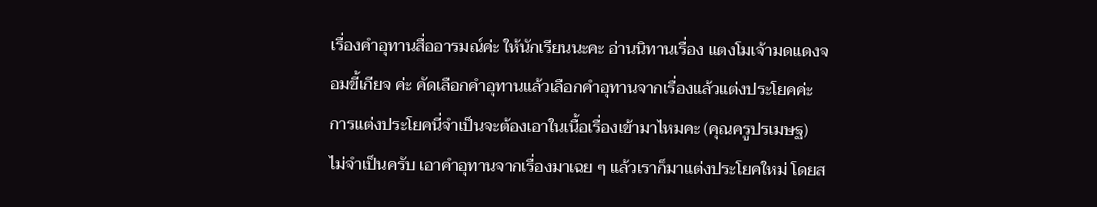เรื่องคำอุทานสื่ออารมณ์ค่ะ ให้นักเรียนนะคะ อ่านนิทานเรื่อง แตงโมเจ้ามดแดงจอมขี้เกียจ ค่ะ คัดเลือกคำอุทานแล้วเลือกคำอุทานจากเรื่องแล้วแต่งประโยคค่ะ การแต่งประโยคนี่จำเป็นจะต้องเอาในเนื้อเรื่องเข้ามาไหมคะ (คุณครูปรเมษฐ) ไม่จำเป็นครับ เอาคำอุทานจากเรื่องมาเฉย ๆ แล้วเราก็มาแต่งประโยคใหม่ โดยส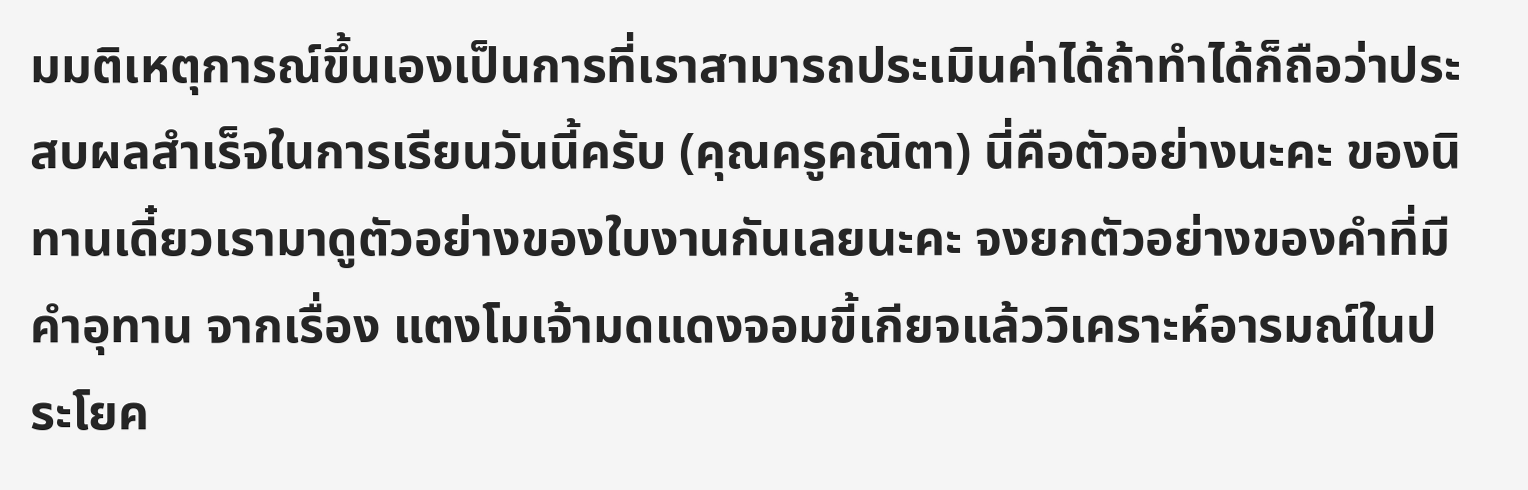มมติเหตุการณ์ขึ้นเองเป็นการที่เราสามารถประเมินค่าได้ถ้าทำได้ก็ถือว่าประสบผลสำเร็จในการเรียนวันนี้ครับ (คุณครูคณิตา) นี่คือตัวอย่างนะคะ ของนิทานเดี๋ยวเรามาดูตัวอย่างของใบงานกันเลยนะคะ จงยกตัวอย่างของคำที่มีคำอุทาน จากเรื่อง แตงโมเจ้ามดแดงจอมขี้เกียจแล้ววิเคราะห์อารมณ์ในประโยค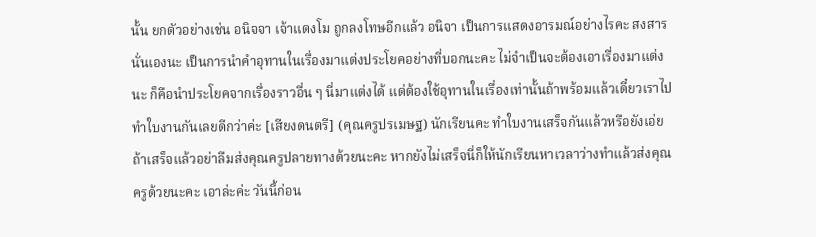นั้น ยกตัวอย่างเช่น อนิจจา เจ้าแตงโม ถูกลงโทษอีกแล้ว อนิจา เป็นการแสดงอารมณ์อย่างไรคะ สงสารนั่นเองนะ เป็นการนำคำอุทานในเรื่องมาแต่งประโยคอย่างที่บอกนะคะ ไม่จำเป็นจะต้องเอาเรื่องมาแต่งนะ ก็คือนำประโยคจากเรื่องราวอื่น ๆ นี่มาแต่งได้ แต่ต้องใช้อุทานในเรื่องเท่านั้นถ้าพร้อมแล้วเดี๋ยวเราไปทำใบงานกันเลยดีกว่าค่ะ [เสียงดนตรี] (คุณครูปรเมษฐ) นักเรียนคะ ทำใบงานเสร็จกันแล้วหรือยังเอ่ย ถ้าเสร็จแล้วอย่าลืมส่งคุณครูปลายทางด้วยนะคะ หากยังไม่เสร็จนี่ก็ให้นักเรียนหาเวลาว่างทำแล้วส่งคุณครูด้วยนะคะ เอาล่ะค่ะ วันนี้ก่อน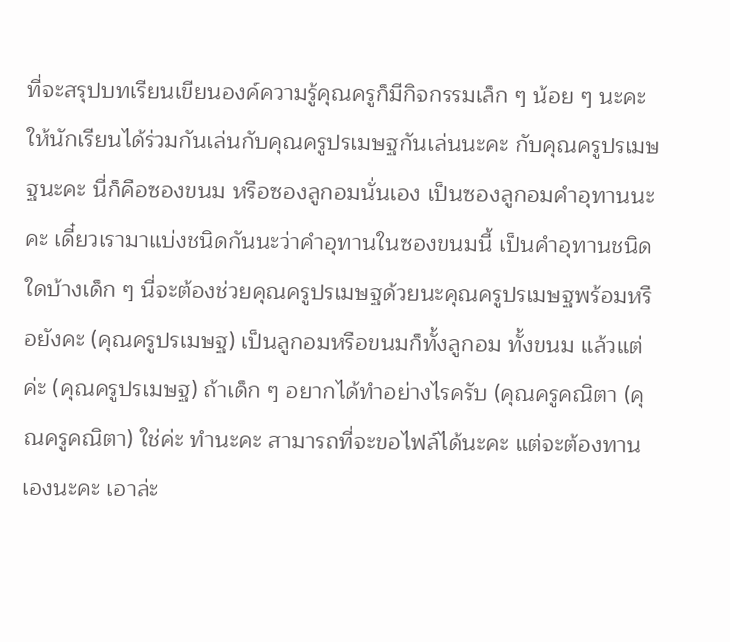ที่จะสรุปบทเรียนเขียนองค์ความรู้คุณครูก็มีกิจกรรมเล็ก ๆ น้อย ๆ นะคะ ให้นักเรียนได้ร่วมกันเล่นกับคุณครูปรเมษฐกันเล่นนะคะ กับคุณครูปรเมษฐนะคะ นี่ก็คือซองขนม หรือซองลูกอมนั่นเอง เป็นซองลูกอมคำอุทานนะคะ เดี๋ยวเรามาแบ่งชนิดกันนะว่าคำอุทานในซองขนมนี้ เป็นคำอุทานชนิดใดบ้างเด็ก ๆ นี่จะต้องช่วยคุณครูปรเมษฐด้วยนะคุณครูปรเมษฐพร้อมหรือยังคะ (คุณครูปรเมษฐ) เป็นลูกอมหรือขนมก็ทั้งลูกอม ทั้งขนม แล้วแต่ค่ะ (คุณครูปรเมษฐ) ถ้าเด็ก ๆ อยากได้ทำอย่างไรครับ (คุณครูคณิตา (คุณครูคณิตา) ใช่ค่ะ ทำนะคะ สามารถที่จะขอไฟล์ได้นะคะ แต่จะต้องทานเองนะคะ เอาล่ะ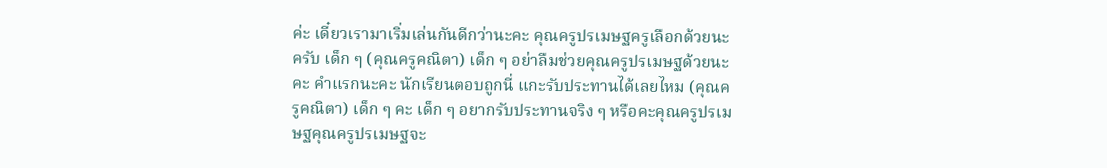ค่ะ เดี๋ยวเรามาเริ่มเล่นกันดีกว่านะคะ คุณครูปรเมษฐครูเลือกด้วยนะครับ เด็ก ๆ (คุณครูคณิตา) เด็ก ๆ อย่าลืมช่วยคุณครูปรเมษฐด้วยนะคะ คำแรกนะคะ นักเรียนตอบถูกนี่ แกะรับประทานได้เลยไหม (คุณครูคณิตา) เด็ก ๆ คะ เด็ก ๆ อยากรับประทานจริง ๆ หรือคะคุณครูปรเมษฐคุณครูปรเมษฐจะ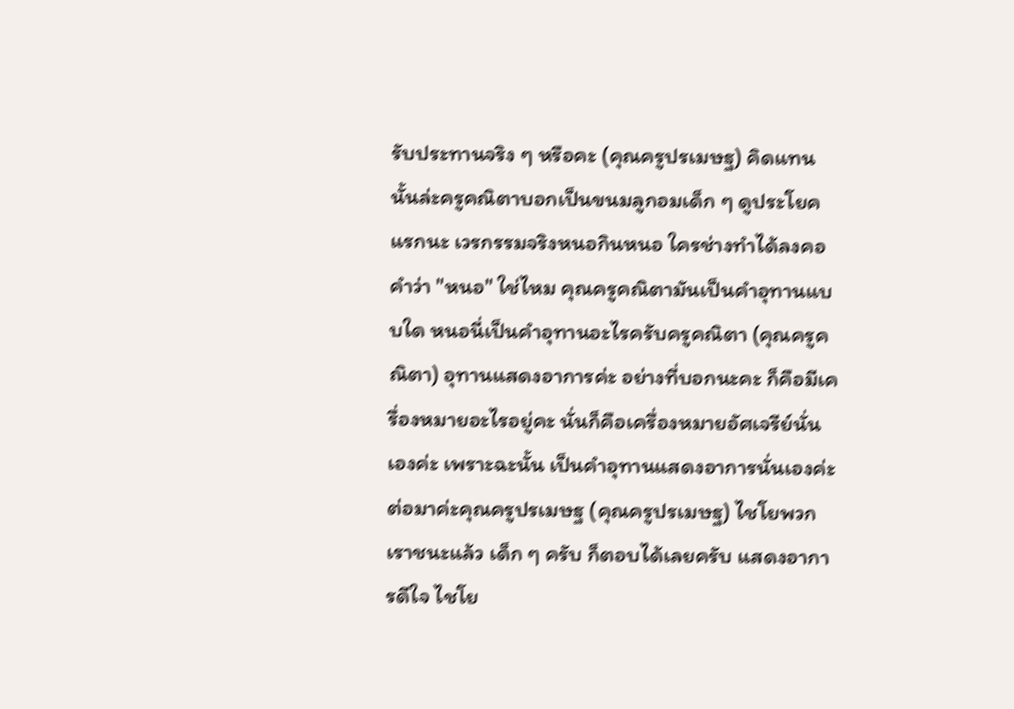รับประทานจริง ๆ หรือคะ (คุณครูปรเมษฐ) คิดแทนนั้นล่ะครูคณิตาบอกเป็นขนมลูกอมเด็ก ๆ ดูประโยคแรกนะ เวรกรรมจริงหนอกินหนอ ใครช่างทำได้ลงคอ คำว่า "หนอ" ใช่ไหม คุณครูคณิตามันเป็นคำอุทานแบบใด หนอนี่เป็นคำอุทานอะไรครับครูคณิตา (คุณครูคณิตา) อุทานแสดงอาการค่ะ อย่างที่บอกนะคะ ก็คือมีเครื่องหมายอะไรอยู่คะ นั่นก็คือเครื่องหมายอัศเจรีย์นั่นเองค่ะ เพราะฉะนั้น เป็นคำอุทานแสดงอาการนั่นเองค่ะ ต่อมาค่ะคุณครูปรเมษฐ (คุณครูปรเมษฐ) ไชโยพวกเราชนะแล้ว เด็ก ๆ ครับ ก็ตอบได้เลยครับ แสดงอาการดีใจ ไชโย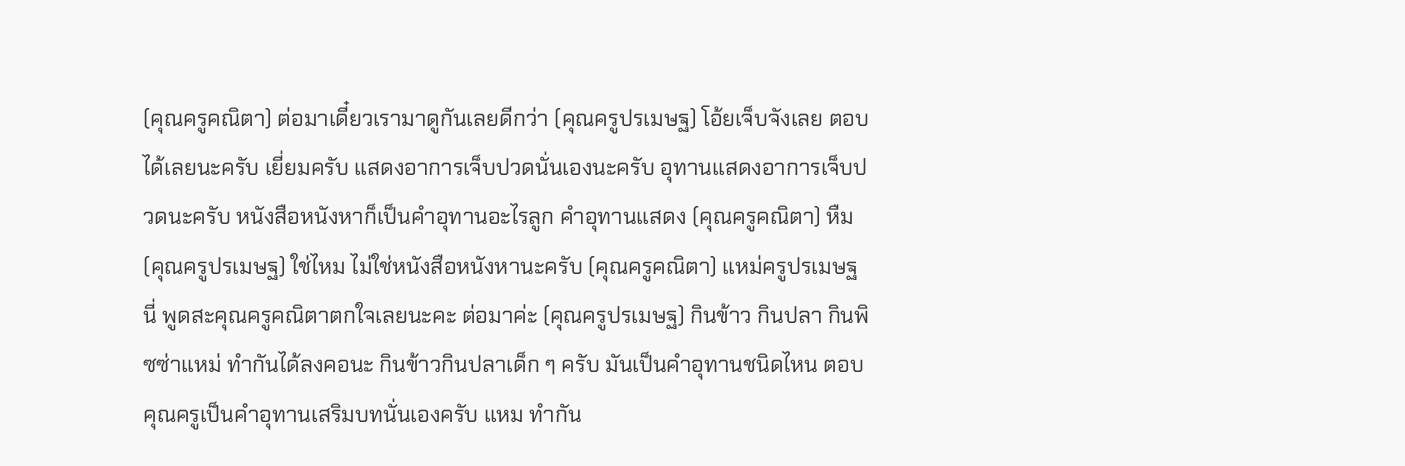(คุณครูคณิตา) ต่อมาเดี๋ยวเรามาดูกันเลยดีกว่า (คุณครูปรเมษฐ) โอ้ยเจ็บจังเลย ตอบได้เลยนะครับ เยี่ยมครับ แสดงอาการเจ็บปวดนั่นเองนะครับ อุทานแสดงอาการเจ็บปวดนะครับ หนังสือหนังหาก็เป็นคำอุทานอะไรลูก คำอุทานแสดง (คุณครูคณิตา) หืม (คุณครูปรเมษฐ) ใช่ไหม ไม่ใช่หนังสือหนังหานะครับ (คุณครูคณิตา) แหม่ครูปรเมษฐนี่ พูดสะคุณครูคณิตาตกใจเลยนะคะ ต่อมาค่ะ (คุณครูปรเมษฐ) กินข้าว กินปลา กินพิซซ่าแหม่ ทำกันได้ลงคอนะ กินข้าวกินปลาเด็ก ๆ ครับ มันเป็นคำอุทานชนิดไหน ตอบคุณครูเป็นคำอุทานเสริมบทนั่นเองครับ แหม ทำกัน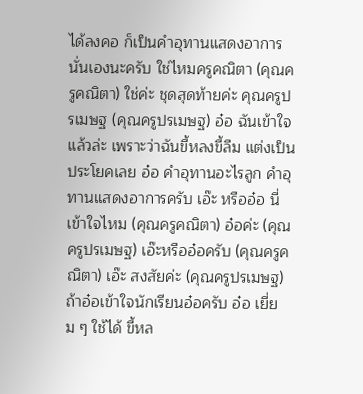ได้ลงคอ ก็เป็นคำอุทานแสดงอาการนั่นเองนะครับ ใช่ไหมครูคณิตา (คุณครูคณิตา) ใช่ค่ะ ชุดสุดท้ายค่ะ คุณครูปรเมษฐ (คุณครูปรเมษฐ) อ๋อ ฉันเข้าใจแล้วล่ะ เพราะว่าฉันขี้หลงขี้ลืม แต่งเป็นประโยคเลย อ๋อ คำอุทานอะไรลูก คำอุทานแสดงอาการครับ เอ๊ะ หรืออ๋อ นี่เข้าใจไหม (คุณครูคณิตา) อ๋อค่ะ (คุณครูปรเมษฐ) เอ๊ะหรืออ๋อครับ (คุณครูคณิตา) เอ๊ะ สงสัยค่ะ (คุณครูปรเมษฐ) ถ้าอ๋อเข้าใจนักเรียนอ๋อครับ อ๋อ เยี่ยม ๆ ใช้ได้ ขี้หล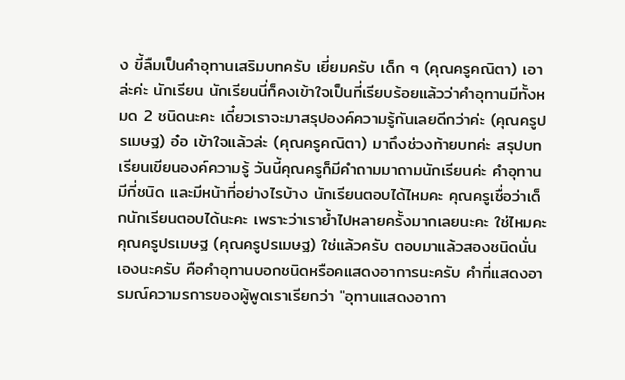ง ขี้ลืมเป็นคำอุทานเสริมบทครับ เยี่ยมครับ เด็ก ๆ (คุณครูคณิตา) เอาล่ะค่ะ นักเรียน นักเรียนนี่ก็คงเข้าใจเป็นที่เรียบร้อยแล้วว่าคำอุทานมีทั้งหมด 2 ชนิดนะคะ เดี๋ยวเราจะมาสรุปองค์ความรู้กันเลยดีกว่าค่ะ (คุณครูปรเมษฐ) อ๋อ เข้าใจแล้วล่ะ (คุณครูคณิตา) มาถึงช่วงท้ายบทค่ะ สรุปบทเรียนเขียนองค์ความรู้ วันนี้คุณครูก็มีคำถามมาถามนักเรียนค่ะ คำอุทานมีกี่ชนิด และมีหน้าที่อย่างไรบ้าง นักเรียนตอบได้ไหมคะ คุณครูเชื่อว่าเด็กนักเรียนตอบได้นะคะ เพราะว่าเราย้ำไปหลายครั้งมากเลยนะคะ ใช่ไหมคะ คุณครูปรเมษฐ (คุณครูปรเมษฐ) ใช่แล้วครับ ตอบมาแล้วสองชนิดนั่นเองนะครับ คือคำอุทานบอกชนิดหรือคแสดงอาการนะครับ คำที่แสดงอารมณ์ความรการของผู้พูดเราเรียกว่า "อุทานแสดงอากา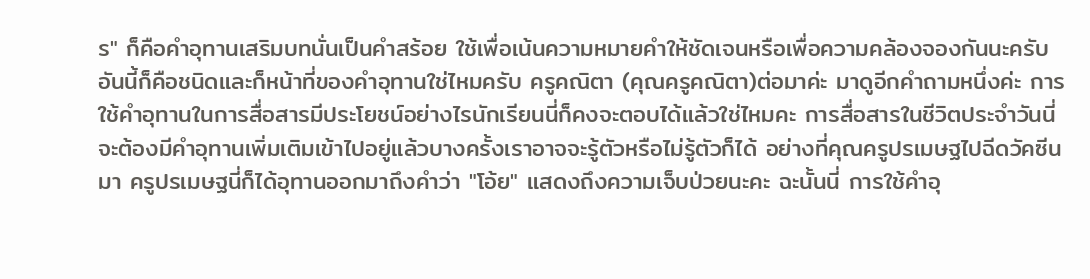ร" ก็คือคำอุทานเสริมบทนั่นเป็นคำสร้อย ใช้เพื่อเน้นความหมายคำให้ชัดเจนหรือเพื่อความคล้องจองกันนะครับ อันนี้ก็คือชนิดและก็หน้าที่ของคำอุทานใช่ไหมครับ ครูคณิตา (คุณครูคณิตา)ต่อมาค่ะ มาดูอีกคำถามหนึ่งค่ะ การใช้คำอุทานในการสื่อสารมีประโยชน์อย่างไรนักเรียนนี่ก็คงจะตอบได้แล้วใช่ไหมคะ การสื่อสารในชีวิตประจำวันนี่จะต้องมีคำอุทานเพิ่มเติมเข้าไปอยู่แล้วบางครั้งเราอาจจะรู้ตัวหรือไม่รู้ตัวก็ได้ อย่างที่คุณครูปรเมษฐไปฉีดวัคซีนมา ครูปรเมษฐนี่ก็ได้อุทานออกมาถึงคำว่า "โอ้ย" แสดงถึงความเจ็บป่วยนะคะ ฉะนั้นนี่ การใช้คำอุ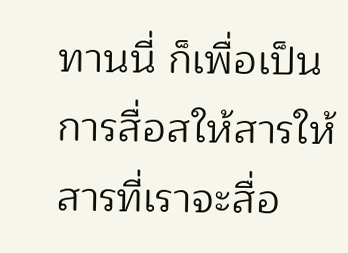ทานนี่ ก็เพื่อเป็นการสื่อสให้สารให้สารที่เราจะสื่อ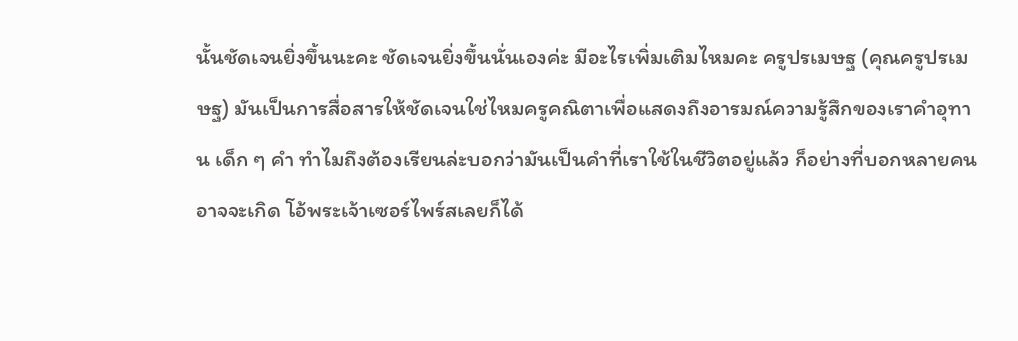นั้นชัดเจนยิ่งขึ้นนะคะ ชัดเจนยิ่งขึ้นนั่นเองค่ะ มีอะไรเพิ่มเติมไหมคะ ครูปรเมษฐ (คุณครูปรเมษฐ) มันเป็นการสื่อสารให้ชัดเจนใช่ไหมครูคณิตาเพื่อแสดงถึงอารมณ์ความรู้สึกของเราคำอุทาน เด็ก ๆ คำ ทำไมถึงต้องเรียนล่ะบอกว่ามันเป็นคำที่เราใช้ในชีวิตอยู่แล้ว ก็อย่างที่บอกหลายคนอาจจะเกิด โอ้พระเจ้าเซอร์ไพร์สเลยก็ได้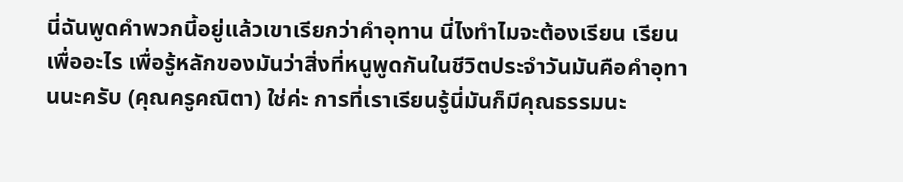นี่ฉันพูดคำพวกนี้อยู่แล้วเขาเรียกว่าคำอุทาน นี่ไงทำไมจะต้องเรียน เรียนเพื่ออะไร เพื่อรู้หลักของมันว่าสิ่งที่หนูพูดกันในชีวิตประจำวันมันคือคำอุทานนะครับ (คุณครูคณิตา) ใช่ค่ะ การที่เราเรียนรู้นี่มันก็มีคุณธรรมนะ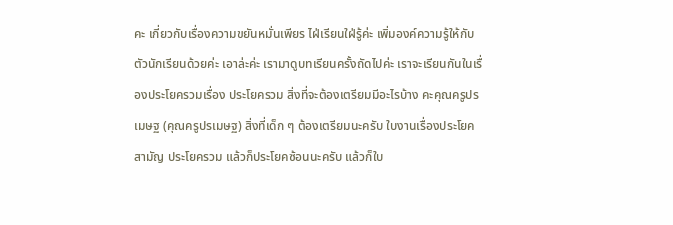คะ เกี่ยวกับเรื่องความขยันหมั่นเพียร ไฝ่เรียนใฝ่รู้ค่ะ เพิ่มองค์ความรู้ให้กับตัวนักเรียนด้วยค่ะ เอาล่ะค่ะ เรามาดูบทเรียนครั้งถัดไปค่ะ เราจะเรียนกันในเรื่องประโยครวมเรื่อง ประโยครวม สิ่งที่จะต้องเตรียมมีอะไรบ้าง คะคุณครูปรเมษฐ (คุณครูปรเมษฐ) สิ่งที่เด็ก ๆ ต้องเตรียมนะครับ ใบงานเรื่องประโยคสามัญ ประโยครวม แล้วก็ประโยคซ้อนนะครับ แล้วก็ใบ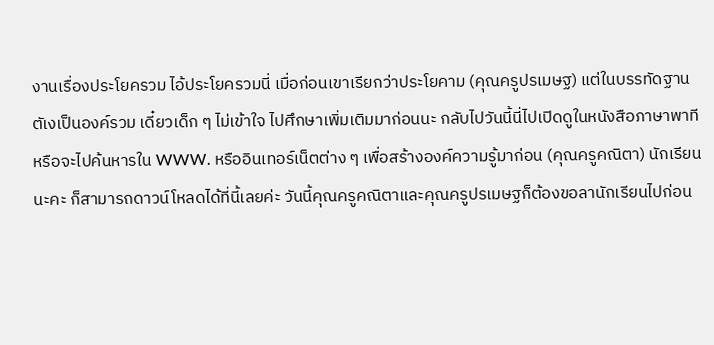งานเรื่องประโยครวม ไอ้ประโยครวมนี่ เมื่อก่อนเขาเรียกว่าประโยคาม (คุณครูปรเมษฐ) แต่ในบรรทัดฐานตัเงเป็นองค์รวม เดี๋ยวเด็ก ๆ ไม่เข้าใจ ไปศึกษาเพิ่มเติมมาก่อนนะ กลับไปวันนี้นี่ไปเปิดดูในหนังสือภาษาพาที หรือจะไปค้นหารใน WWW. หรืออินเทอร์เน็ตต่าง ๆ เพื่อสร้างองค์ความรู้มาก่อน (คุณครูคณิตา) นักเรียนนะคะ ก็สามารถดาวน์โหลดได้ที่นี้เลยค่ะ วันนี้คุณครูคณิตาและคุณครูปรเมษฐก็ต้องขอลานักเรียนไปก่อน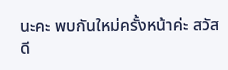นะคะ พบกันใหม่ครั้งหน้าค่ะ สวัสดี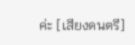ค่ะ [เสียงดนตรี]